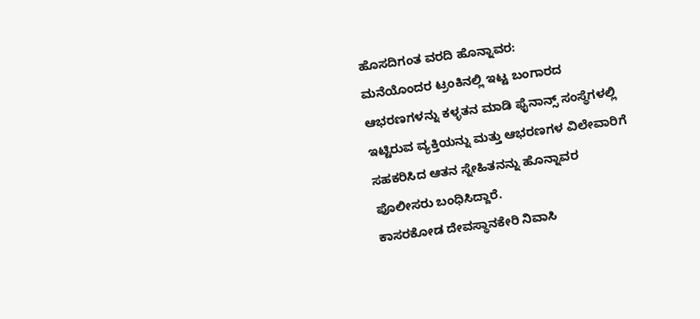ಹೊಸದಿಗಂತ ವರದಿ ಹೊನ್ನಾವರ:
ಮನೆಯೊಂದರ ಟ್ರಂಕಿನಲ್ಲಿ ಇಟ್ಟ ಬಂಗಾರದ ಆಭರಣಗಳನ್ನು ಕಳ್ಳತನ ಮಾಡಿ ಫೈನಾನ್ಸ್ ಸಂಸ್ಥೆಗಳಲ್ಲಿ ಇಟ್ಟಿರುವ ವ್ಯಕ್ತಿಯನ್ನು ಮತ್ತು ಆಭರಣಗಳ ವಿಲೇವಾರಿಗೆ ಸಹಕರಿಸಿದ ಆತನ ಸ್ನೇಹಿತನನ್ನು ಹೊನ್ನಾವರ
ಪೊಲೀಸರು ಬಂಧಿಸಿದ್ದಾರೆ.
ಕಾಸರಕೋಡ ದೇವಸ್ಥಾನಕೇರಿ ನಿವಾಸಿ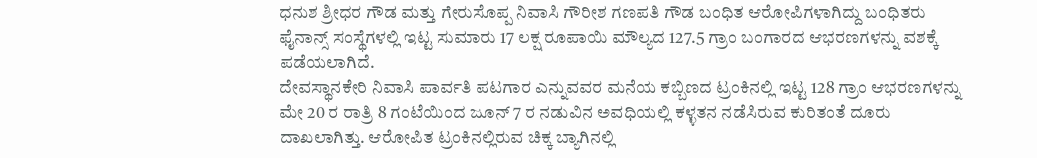ಧನುಶ ಶ್ರೀಧರ ಗೌಡ ಮತ್ತು ಗೇರುಸೊಪ್ಪ ನಿವಾಸಿ ಗೌರೀಶ ಗಣಪತಿ ಗೌಡ ಬಂಧಿತ ಆರೋಪಿಗಳಾಗಿದ್ದು ಬಂಧಿತರು ಫೈನಾನ್ಸ್ ಸಂಸ್ಥೆಗಳಲ್ಲಿ ಇಟ್ಟ ಸುಮಾರು 17 ಲಕ್ಷ ರೂಪಾಯಿ ಮೌಲ್ಯದ 127.5 ಗ್ರಾಂ ಬಂಗಾರದ ಆಭರಣಗಳನ್ನು ವಶಕ್ಕೆ ಪಡೆಯಲಾಗಿದೆ.
ದೇವಸ್ಥಾನಕೇರಿ ನಿವಾಸಿ ಪಾರ್ವತಿ ಪಟಗಾರ ಎನ್ನುವವರ ಮನೆಯ ಕಬ್ಬಿಣದ ಟ್ರಂಕಿನಲ್ಲಿ ಇಟ್ಟ 128 ಗ್ರಾಂ ಆಭರಣಗಳನ್ನು ಮೇ 20 ರ ರಾತ್ರಿ 8 ಗಂಟೆಯಿಂದ ಜೂನ್ 7 ರ ನಡುವಿನ ಅವಧಿಯಲ್ಲಿ ಕಳ್ಳತನ ನಡೆಸಿರುವ ಕುರಿತಂತೆ ದೂರು ದಾಖಲಾಗಿತ್ತು. ಆರೋಪಿತ ಟ್ರಂಕಿನಲ್ಲಿರುವ ಚಿಕ್ಕ ಬ್ಯಾಗಿನಲ್ಲಿ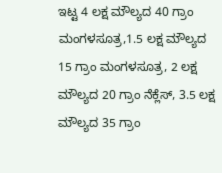ಇಟ್ಟ 4 ಲಕ್ಷ ಮೌಲ್ಯದ 40 ಗ್ರಾಂ ಮಂಗಳಸೂತ್ರ,1.5 ಲಕ್ಷ ಮೌಲ್ಯದ 15 ಗ್ರಾಂ ಮಂಗಳಸೂತ್ರ, 2 ಲಕ್ಷ ಮೌಲ್ಯದ 20 ಗ್ರಾಂ ನೆಕ್ಲೆಸ್, 3.5 ಲಕ್ಷ ಮೌಲ್ಯದ 35 ಗ್ರಾಂ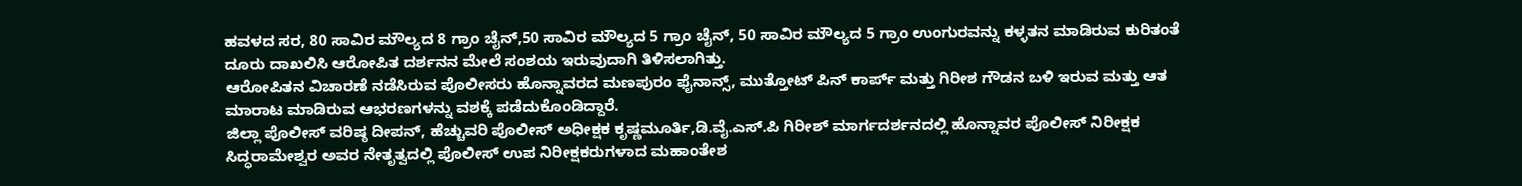ಹವಳದ ಸರ, 80 ಸಾವಿರ ಮೌಲ್ಯದ 8 ಗ್ರಾಂ ಚೈನ್,50 ಸಾವಿರ ಮೌಲ್ಯದ 5 ಗ್ರಾಂ ಚೈನ್, 50 ಸಾವಿರ ಮೌಲ್ಯದ 5 ಗ್ರಾಂ ಉಂಗುರವನ್ನು ಕಳ್ಳತನ ಮಾಡಿರುವ ಕುರಿತಂತೆ ದೂರು ದಾಖಲಿಸಿ ಆರೋಪಿತ ದರ್ಶನನ ಮೇಲೆ ಸಂಶಯ ಇರುವುದಾಗಿ ತಿಳಿಸಲಾಗಿತ್ತು.
ಆರೋಪಿತನ ವಿಚಾರಣೆ ನಡೆಸಿರುವ ಪೊಲೀಸರು ಹೊನ್ನಾವರದ ಮಣಪುರಂ ಫೈನಾನ್ಸ್, ಮುತ್ತೋಟ್ ಪಿನ್ ಕಾರ್ಪ್ ಮತ್ತು ಗಿರೀಶ ಗೌಡನ ಬಳಿ ಇರುವ ಮತ್ತು ಆತ ಮಾರಾಟ ಮಾಡಿರುವ ಆಭರಣಗಳನ್ನು ವಶಕ್ಕೆ ಪಡೆದುಕೊಂಡಿದ್ದಾರೆ.
ಜಿಲ್ಲಾ ಪೊಲೀಸ್ ವರಿಷ್ಠ ದೀಪನ್, ಹೆಚ್ಚುವರಿ ಪೊಲೀಸ್ ಅಧೀಕ್ಷಕ ಕೃಷ್ಣಮೂರ್ತಿ,ಡಿ.ವೈ.ಎಸ್.ಪಿ ಗಿರೀಶ್ ಮಾರ್ಗದರ್ಶನದಲ್ಲಿ ಹೊನ್ನಾವರ ಪೊಲೀಸ್ ನಿರೀಕ್ಷಕ ಸಿದ್ಧರಾಮೇಶ್ವರ ಅವರ ನೇತೃತ್ವದಲ್ಲಿ ಪೊಲೀಸ್ ಉಪ ನಿರೀಕ್ಷಕರುಗಳಾದ ಮಹಾಂತೇಶ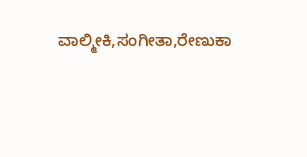ವಾಲ್ಮೀಕಿ,ಸಂಗೀತಾ,ರೇಣುಕಾ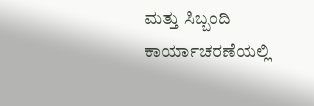ಮತ್ತು ಸಿಬ್ಬಂದಿ ಕಾರ್ಯಾಚರಣೆಯಲ್ಲಿ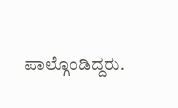ಪಾಲ್ಗೊಂಡಿದ್ದರು.